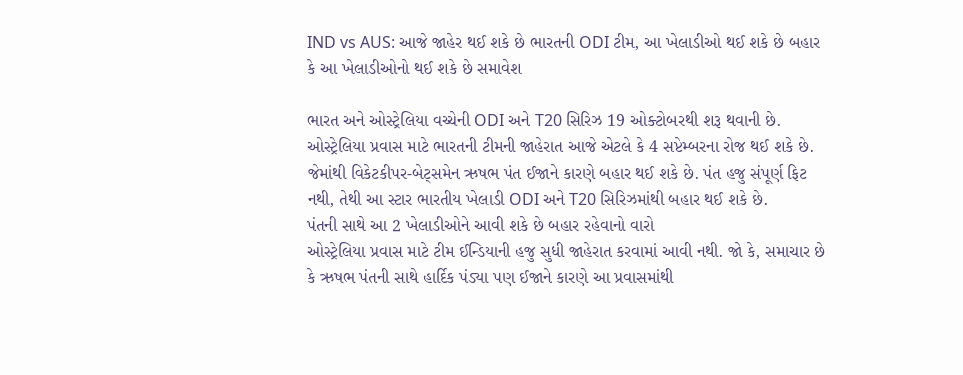IND vs AUS: આજે જાહેર થઈ શકે છે ભારતની ODI ટીમ, આ ખેલાડીઓ થઈ શકે છે બહાર કે આ ખેલાડીઓનો થઈ શકે છે સમાવેશ

ભારત અને ઓસ્ટ્રેલિયા વચ્ચેની ODI અને T20 સિરિઝ 19 ઓક્ટોબરથી શરૂ થવાની છે. ઓસ્ટ્રેલિયા પ્રવાસ માટે ભારતની ટીમની જાહેરાત આજે એટલે કે 4 સપ્ટેમ્બરના રોજ થઈ શકે છે. જેમાંથી વિકેટકીપર-બેટ્સમેન ઋષભ પંત ઈજાને કારણે બહાર થઈ શકે છે. પંત હજુ સંપૂર્ણ ફિટ નથી, તેથી આ સ્ટાર ભારતીય ખેલાડી ODI અને T20 સિરિઝમાંથી બહાર થઈ શકે છે.
પંતની સાથે આ 2 ખેલાડીઓને આવી શકે છે બહાર રહેવાનો વારો
ઓસ્ટ્રેલિયા પ્રવાસ માટે ટીમ ઈન્ડિયાની હજુ સુધી જાહેરાત કરવામાં આવી નથી. જો કે, સમાચાર છે કે ઋષભ પંતની સાથે હાર્દિક પંડ્યા પણ ઈજાને કારણે આ પ્રવાસમાંથી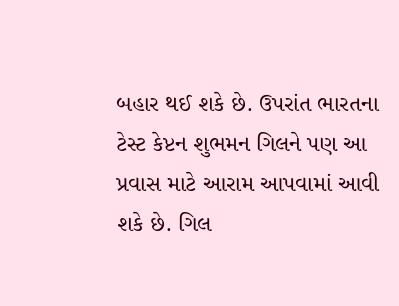બહાર થઈ શકે છે. ઉપરાંત ભારતના ટેસ્ટ કેપ્ટન શુભમન ગિલને પણ આ પ્રવાસ માટે આરામ આપવામાં આવી શકે છે. ગિલ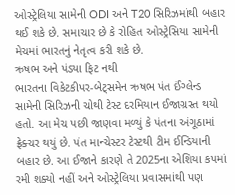ઓસ્ટ્રેલિયા સામેની ODI અને T20 સિરિઝમાંથી બહાર થઈ શકે છે. સમાચાર છે કે રોહિત ઓસ્ટ્રેસિયા સામેની મેચમાં ભારતનું નેતૃત્વ કરી શકે છે.
ઋષભ અને પંડ્યા ફિટ નથી
ભારતના વિકેટકીપર-બેટ્સમેન ઋષભ પંત ઈંગ્લેન્ડ સામેની સિરિઝની ચોથી ટેસ્ટ દરમિયાન ઈજાગ્રસ્ત થયો હતો. આ મેચ પછી જાણવા મળ્યું કે પંતના અંગૂઠામાં ફ્રેક્ચર થયું છે. પંત માન્ચેસ્ટર ટેસ્ટથી ટીમ ઈન્ડિયાની બહાર છે. આ ઈજાને કારણે તે 2025ના એશિયા કપમાં રમી શક્યો નહીં અને ઓસ્ટ્રેલિયા પ્રવાસમાંથી પણ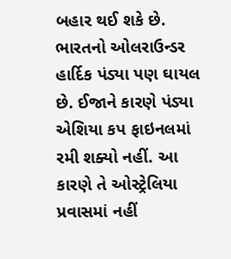બહાર થઈ શકે છે. ભારતનો ઓલરાઉન્ડર હાર્દિક પંડ્યા પણ ઘાયલ છે. ઈજાને કારણે પંડ્યા એશિયા કપ ફાઇનલમાં રમી શક્યો નહીં. આ કારણે તે ઓસ્ટ્રેલિયા પ્રવાસમાં નહીં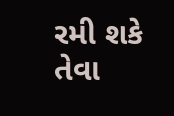રમી શકે તેવા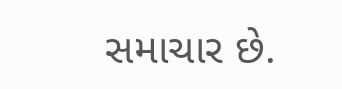સમાચાર છે.